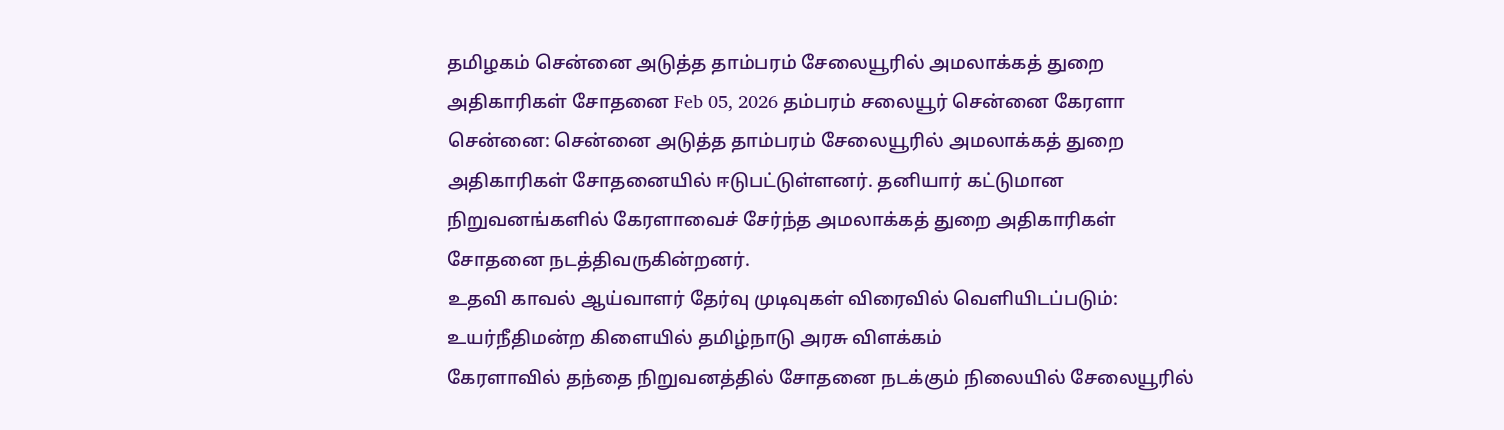தமிழகம் சென்னை அடுத்த தாம்பரம் சேலையூரில் அமலாக்கத் துறை அதிகாரிகள் சோதனை Feb 05, 2026 தம்பரம் சலையூர் சென்னை கேரளா சென்னை: சென்னை அடுத்த தாம்பரம் சேலையூரில் அமலாக்கத் துறை அதிகாரிகள் சோதனையில் ஈடுபட்டுள்ளனர். தனியார் கட்டுமான நிறுவனங்களில் கேரளாவைச் சேர்ந்த அமலாக்கத் துறை அதிகாரிகள் சோதனை நடத்திவருகின்றனர்.
உதவி காவல் ஆய்வாளர் தேர்வு முடிவுகள் விரைவில் வெளியிடப்படும்: உயர்நீதிமன்ற கிளையில் தமிழ்நாடு அரசு விளக்கம்
கேரளாவில் தந்தை நிறுவனத்தில் சோதனை நடக்கும் நிலையில் சேலையூரில்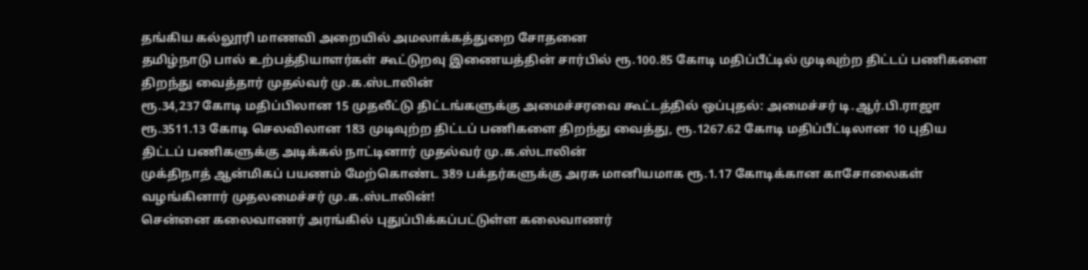தங்கிய கல்லூரி மாணவி அறையில் அமலாக்கத்துறை சோதனை
தமிழ்நாடு பால் உற்பத்தியாளர்கள் கூட்டுறவு இணையத்தின் சார்பில் ரூ.100.85 கோடி மதிப்பீட்டில் முடிவுற்ற திட்டப் பணிகளை திறந்து வைத்தார் முதல்வர் மு.க.ஸ்டாலின்
ரூ.34,237 கோடி மதிப்பிலான 15 முதலீட்டு திட்டங்களுக்கு அமைச்சரவை கூட்டத்தில் ஒப்புதல்: அமைச்சர் டி.ஆர்.பி.ராஜா
ரூ.3511.13 கோடி செலவிலான 183 முடிவுற்ற திட்டப் பணிகளை திறந்து வைத்து, ரூ.1267.62 கோடி மதிப்பீட்டிலான 10 புதிய திட்டப் பணிகளுக்கு அடிக்கல் நாட்டினார் முதல்வர் மு.க.ஸ்டாலின்
முக்திநாத் ஆன்மிகப் பயணம் மேற்கொண்ட 389 பக்தர்களுக்கு அரசு மானியமாக ரூ.1.17 கோடிக்கான காசோலைகள் வழங்கினார் முதலமைச்சர் மு.க.ஸ்டாலின்!
சென்னை கலைவாணர் அரங்கில் புதுப்பிக்கப்பட்டுள்ள கலைவாணர்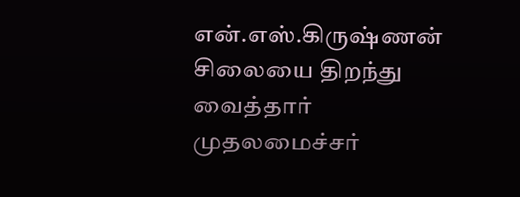என்.எஸ்.கிருஷ்ணன் சிலையை திறந்து வைத்தார் முதலமைச்சர்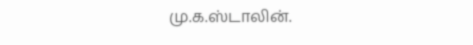மு.க.ஸ்டாலின்.